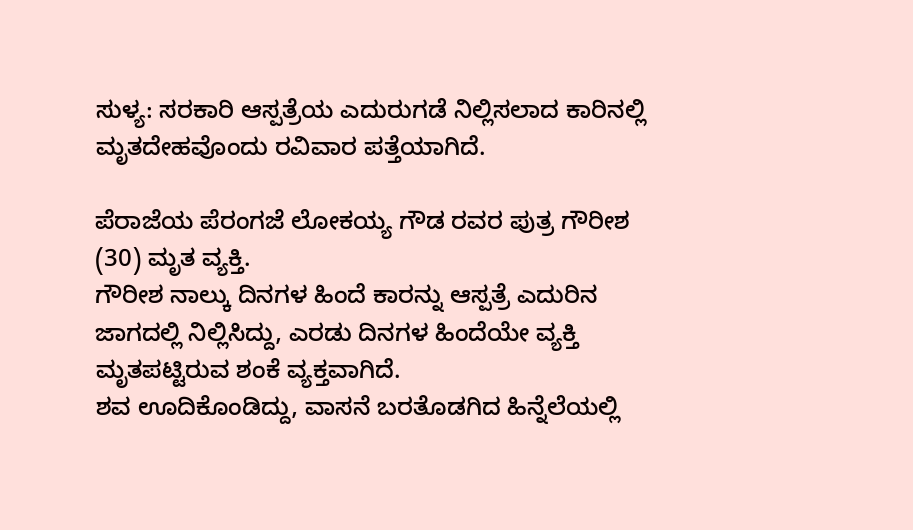ಸುಳ್ಯ: ಸರಕಾರಿ ಆಸ್ಪತ್ರೆಯ ಎದುರುಗಡೆ ನಿಲ್ಲಿಸಲಾದ ಕಾರಿನಲ್ಲಿ ಮೃತದೇಹವೊಂದು ರವಿವಾರ ಪತ್ತೆಯಾಗಿದೆ.

ಪೆರಾಜೆಯ ಪೆರಂಗಜೆ ಲೋಕಯ್ಯ ಗೌಡ ರವರ ಪುತ್ರ ಗೌರೀಶ (30) ಮೃತ ವ್ಯಕ್ತಿ.
ಗೌರೀಶ ನಾಲ್ಕು ದಿನಗಳ ಹಿಂದೆ ಕಾರನ್ನು ಆಸ್ಪತ್ರೆ ಎದುರಿನ ಜಾಗದಲ್ಲಿ ನಿಲ್ಲಿಸಿದ್ದು, ಎರಡು ದಿನಗಳ ಹಿಂದೆಯೇ ವ್ಯಕ್ತಿ ಮೃತಪಟ್ಟಿರುವ ಶಂಕೆ ವ್ಯಕ್ತವಾಗಿದೆ.
ಶವ ಊದಿಕೊಂಡಿದ್ದು, ವಾಸನೆ ಬರತೊಡಗಿದ ಹಿನ್ನೆಲೆಯಲ್ಲಿ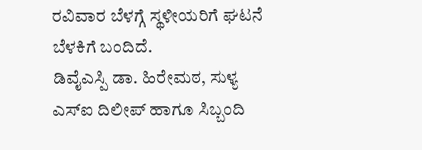ರವಿವಾರ ಬೆಳಗ್ಗೆ ಸ್ಥಳೀಯರಿಗೆ ಘಟನೆ ಬೆಳಕಿಗೆ ಬಂದಿದೆ.
ಡಿವೈಎಸ್ಪಿ ಡಾ. ಹಿರೇಮಠ, ಸುಳ್ಯ ಎಸ್ಐ ದಿಲೀಪ್ ಹಾಗೂ ಸಿಬ್ಬಂದಿ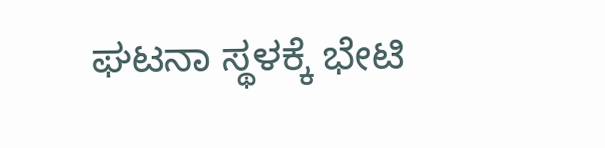ಘಟನಾ ಸ್ಥಳಕ್ಕೆ ಭೇಟಿ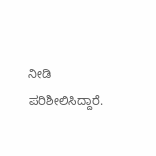ನೀಡಿ ಪರಿಶೀಲಿಸಿದ್ದಾರೆ.